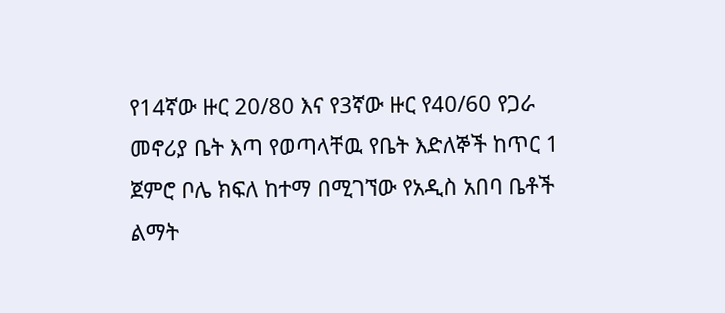የ14ኛው ዙር 20/80 እና የ3ኛው ዙር የ40/60 የጋራ መኖሪያ ቤት እጣ የወጣላቸዉ የቤት እድለኞች ከጥር 1 ጀምሮ ቦሌ ክፍለ ከተማ በሚገኘው የአዲስ አበባ ቤቶች ልማት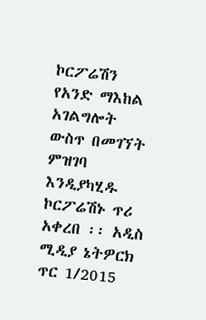ኮርፖሬሽን የአንድ ማእከል አገልግሎት ውስጥ በመገኘት ምዝገባ እንዲያካሂዱ ኮርፖሬሽኑ ጥሪ አቀረበ ፡፡ አዲስ ሚዲያ ኔትዎርክ ጥር 1/2015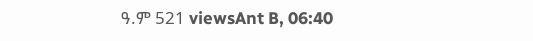ዓ.ም 521 viewsAnt B, 06:40